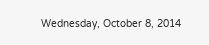Wednesday, October 8, 2014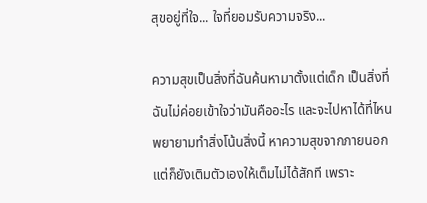สุขอยู่ที่ใจ... ใจที่ยอมรับความจริง...

ความสุขเป็นสิ่งที่ฉันค้นหามาตั้งแต่เด็ก เป็นสิ่งที่ฉันไม่ค่อยเข้าใจว่ามันคืออะไร และจะไปหาได้ที่ไหน พยายามทำสิ่งโน้นสิ่งนี้ หาความสุขจากภายนอกแต่ก็ยังเติมตัวเองให้เต็มไม่ได้สักที เพราะ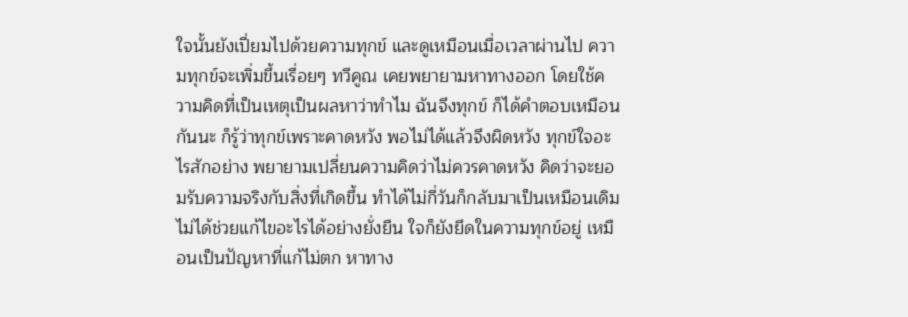ใจนั้นยังเปี่ยมไปด้วยความทุกข์ และดูเหมือนเมื่อเวลาผ่านไป ความทุกข์จะเพิ่มขึ้นเรื่อยๆ ทวีคูณ เคยพยายามหาทางออก โดยใช้ความคิดที่เป็นเหตุเป็นผลหาว่าทำไม ฉันจึงทุกข์ ก็ได้คำตอบเหมือนกันนะ ก็รู้ว่าทุกข์เพราะคาดหวัง พอไม่ได้แล้วจึงผิดหวัง ทุกข์ใจอะไรสักอย่าง พยายามเปลี่ยนความคิดว่าไม่ควรคาดหวัง คิดว่าจะยอมรับความจริงกับสิ่งที่เกิดขึ้น ทำได้ไม่กี่วันก็กลับมาเป็นเหมือนเดิมไม่ได้ช่วยแก้ไขอะไรได้อย่างยั่งยืน ใจก็ยังยึดในความทุกข์อยู่ เหมือนเป็นปัญหาที่แก้ไม่ตก หาทาง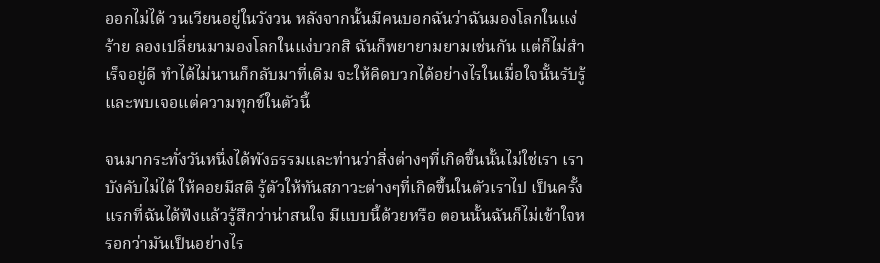ออกไม่ได้ วนเวียนอยู่ในวังวน หลังจากนั้นมีคนบอกฉันว่าฉันมองโลกในแง่ร้าย ลองเปลี่ยนมามองโลกในแง่บวกสิ ฉันก็พยายามยามเช่นกัน แต่ก็ไม่สำเร็จอยู่ดี ทำได้ไม่นานก็กลับมาที่เดิม จะให้คิดบวกได้อย่างไรในเมื่อใจนั้นรับรู้และพบเจอแต่ความทุกข์ในตัวนี้

จนมากระทั่งวันหนึ่งได้พังธรรมและท่านว่าสิ่งต่างๆที่เกิดขึ้นนั้นไม่ใช่เรา เราบังคับไม่ได้ ให้คอยมีสติ รู้ตัวให้ทันสภาวะต่างๆที่เกิดขึ้นในตัวเราไป เป็นครั้งแรกที่ฉันได้ฟังแล้วรู้สึกว่าน่าสนใจ มีแบบนี้ด้วยหรือ ตอนนั้นฉันก็ไม่เข้าใจหรอกว่ามันเป็นอย่างไร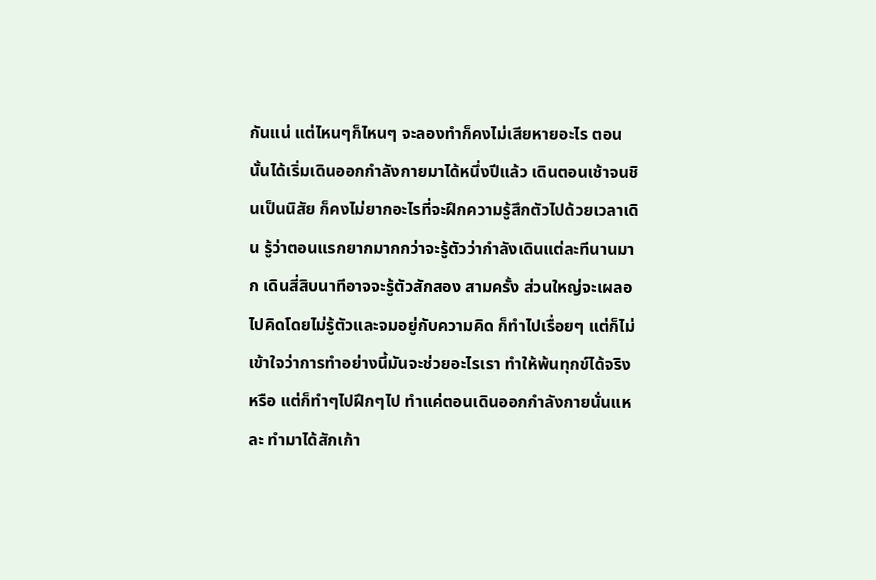กันแน่ แต่ไหนๆก็ไหนๆ จะลองทำก็คงไม่เสียหายอะไร ตอนนั้นได้เริ่มเดินออกกำลังกายมาได้หนึ่งปีแล้ว เดินตอนเช้าจนชินเป็นนิสัย ก็คงไม่ยากอะไรที่จะฝึกความรู้สึกตัวไปด้วยเวลาเดิน รู้ว่าตอนแรกยากมากกว่าจะรู้ตัวว่ากำลังเดินแต่ละทีนานมาก เดินสี่สิบนาทีอาจจะรู้ตัวสักสอง สามครั้ง ส่วนใหญ่จะเผลอไปคิดโดยไม่รู้ตัวและจมอยู่กับความคิด ก็ทำไปเรื่อยๆ แต่ก็ไม่เข้าใจว่าการทำอย่างนี้มันจะช่วยอะไรเรา ทำให้พ้นทุกข์ได้จริงหรือ แต่ก็ทำๆไปฝึกๆไป ทำแค่ตอนเดินออกกำลังกายนั่นแหละ ทำมาได้สักเก้า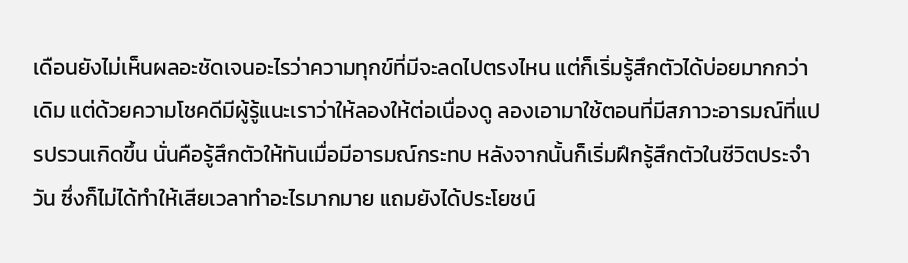เดือนยังไม่เห็นผลอะชัดเจนอะไรว่าความทุกข์ที่มีจะลดไปตรงไหน แต่ก็เริ่มรู้สึกตัวได้บ่อยมากกว่าเดิม แต่ด้วยความโชคดีมีผู้รู้แนะเราว่าให้ลองให้ต่อเนื่องดู ลองเอามาใช้ตอนที่มีสภาวะอารมณ์ที่แปรปรวนเกิดขึ้น นั่นคือรู้สึกตัวให้ทันเมื่อมีอารมณ์กระทบ หลังจากนั้นก็เริ่มฝึกรู้สึกตัวในชีวิตประจำวัน ซึ่งก็ไม่ได้ทำให้เสียเวลาทำอะไรมากมาย แถมยังได้ประโยชน์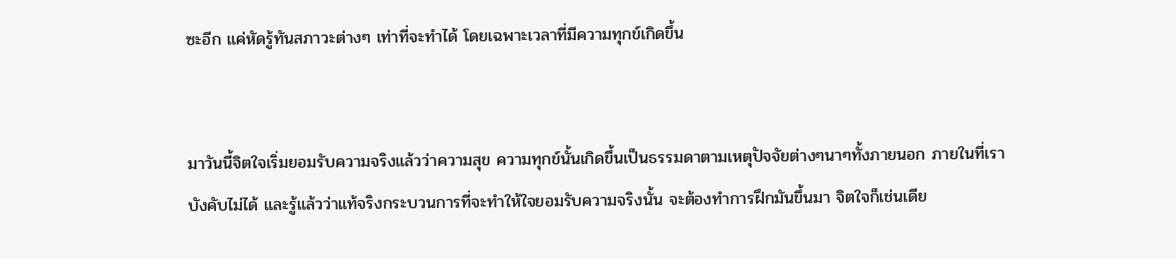ซะอีก แค่หัดรู้ทันสภาวะต่างๆ เท่าที่จะทำได้ โดยเฉพาะเวลาที่มีความทุกข์เกิดขึ้น


มาวันนี้จิตใจเริ่มยอมรับความจริงแล้วว่าความสุข ความทุกข์นั้นเกิดขึ้นเป็นธรรมดาตามเหตุปัจจัยต่างๆนาๆทั้งภายนอก ภายในที่เราบังคับไม่ได้ และรู้แล้วว่าแท้จริงกระบวนการที่จะทำให้ใจยอมรับความจริงนั้น จะต้องทำการฝึกมันขึ้นมา จิตใจก็เช่นเดีย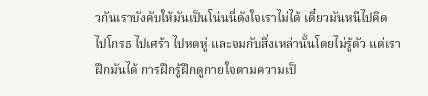วกันเราบังคับให้มันเป็นโน่นนี่ดังใจเราไม่ได้ เดี๋ยวมันหนีไปคิด ไปโกรธ ไปเศร้า ไปหดหู่ และจมกับสิ่งเหล่านั้นโดยไม่รู้ตัว แต่เราฝึกมันได้ การฝึกรู้ฝึกดูกายใจตามความเป็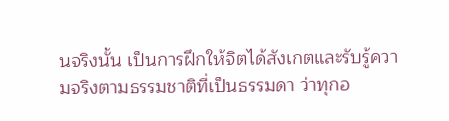นจริงนั้น เป็นการฝึกให้จิตได้สังเกตและรับรู้ความจริงตามธรรมชาติที่เป็นธรรมดา ว่าทุกอ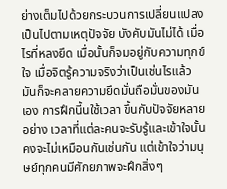ย่างเต็มไปด้วยกระบวนการเปลี่ยนแปลง เป็นไปตามเหตุปัจจัย บังคับมันไม่ได้ เมื่อไรที่หลงยึด เมื่อนั้นก็จมอยู่กับความทุกข์ใจ เมื่อจิตรู้ความจริงว่าเป็นเช่นไรแล้ว มันก็จะคลายความยึดมั่นถือมั่นของมันเอง การฝึกนี้นใช้เวลา ขึ้นกับปัจจัยหลายอย่าง เวลาที่แต่ละคนจะรับรู้และเข้าใจนั้นคงจะไม่เหมือนกันเช่นกัน แต่เข้าใจว่ามนุษย์ทุกคนมีศักยภาพจะฝึกสิ่งๆ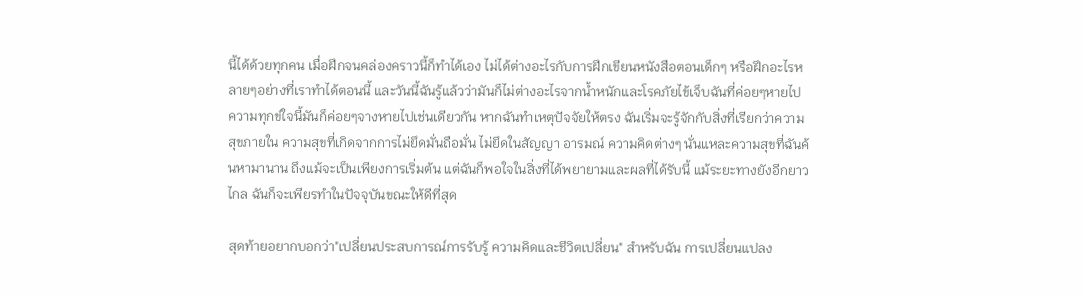นี้ได้ด้วยทุกคน เมื่อฝึกจนคล่องคราวนี้ก็ทำได้เอง ไม่ได้ต่างอะไรกับการฝึกเขียนหนังสือตอนเด็กๆ หรือฝึกอะไรหลายๆอย่างที่เราทำได้ตอนนี้ และวันนี้ฉันรู้แล้วว่ามันก็ไม่ต่างอะไรจากน้ำหนักและโรคภัยไข้เจ็บฉันที่ค่อยๆหายไป ความทุกข์ใจนี้มันก็ค่อยๆจางหายไปเช่นเดียวกัน หากฉันทำเหตุปัจจัยให้ตรง ฉันเริ่มจะรู้จักกับสิ่งที่เรียกว่าความสุขภายใน ความสุขที่เกิดจากการไม่ยึดมั่นถือมั่น ไม่ยึดในสัญญา อารมณ์ ความคิดต่างๆ นั่นแหละความสุขที่ฉันค้นหามานาน ถึงแม้จะเป็นเพียงการเริ่มต้น แต่ฉันก็พอใจในสิ่งที่ได้พยายามและผลที่ได้รับนี้ แม้ระยะทางยังอีกยาวไกล ฉันก็จะเพียรทำในปัจจุบันขณะให้ดีที่สุด

สุดท้ายอยากบอกว่า"เปลี่ยนประสบการณ์การรับรู้ ความคิดและชีวิตเปลี่ยน" สำหรับฉัน การเปลี่ยนแปลง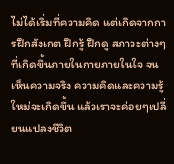ไม่ได้เริ่มที่ความคิด แต่เกิดจากการฝึกสังเกต ฝึกรู้ ฝึกดู สภาวะต่างๆที่เกิดขึ้นภายในกายภายในใจ จนเห็นความจริง ความคิดและความรู้ใหม่จะเกิดขึ้น แล้วเราจะค่อยๆเปลี่ยนแปลงชีวิต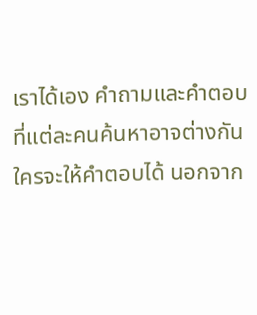เราได้เอง คำถามและคำตอบที่แต่ละคนค้นหาอาจต่างกัน ใครจะให้คำตอบได้ นอกจาก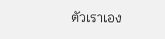ตัวเราเอง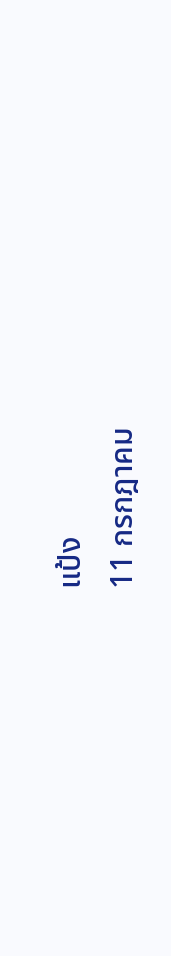แป้ง
11 กรกฎาคม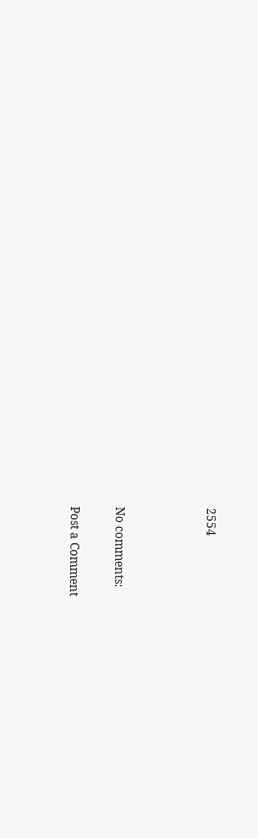2554



No comments:

Post a Comment